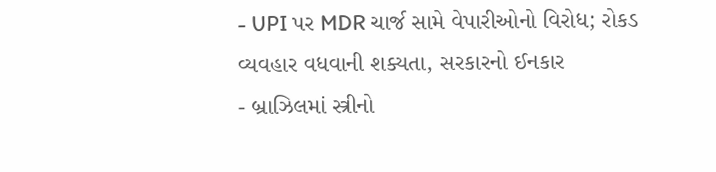- UPI પર MDR ચાર્જ સામે વેપારીઓનો વિરોધ; રોકડ વ્યવહાર વધવાની શક્યતા, સરકારનો ઈનકાર
- બ્રાઝિલમાં સ્ત્રીનો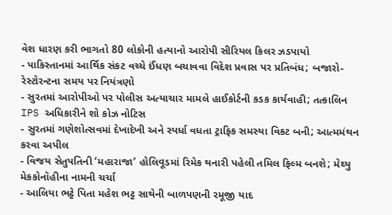વેશ ધારણ કરી ભાગતો 80 લોકોની હત્યાનો આરોપી સીરિયલ કિલર ઝડપાયો
- પાકિસ્તાનમાં આર્થિક સંકટ વચ્ચે ઈંધણ બચાવવા વિદેશ પ્રવાસ પર પ્રતિબંધ; બજારો-રેસ્ટોરન્ટના સમય પર નિયંત્રણો
- સુરતમાં આરોપીઓ પર પોલીસ અત્યાચાર મામલે હાઈકોર્ટની કડક કાર્યવાહી; તત્કાલિન IPS અધિકારીને શો કોઝ નોટિસ
- સુરતમાં ગણેશોત્સવમાં દેખાદેખી અને સ્પર્ધા વધતા ટ્રાફિક સમસ્યા વિકટ બની; આત્મમંથન કરવા અપીલ
- વિજય સેતુપતિની ‘મહારાજા’ હોલિવૂડમાં રિમેક થનારી પહેલી તમિલ ફિલ્મ બનશે; મેથ્યુ મેકકોનૉહીના નામની ચર્ચા
- આલિયા ભટ્ટે પિતા મહેશ ભટ્ટ સાથેની બાળપણની રમૂજી યાદ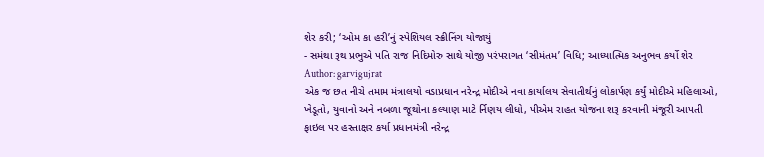શેર કરી; ‘ઓમ કા હરી’નું સ્પેશિયલ સ્ક્રીનિંગ યોજાયું
- સમંથા રૂથ પ્રભુએ પતિ રાજ નિદિમોરુ સાથે યોજી પરંપરાગત ‘સીમંતમ’ વિધિ; આધ્યાત્મિક અનુભવ કર્યો શેર
Author: garvigujrat
એક જ છત નીચે તમામ મંત્રાલયો વડાપ્રધાન નરેન્દ્ર મોદીએ નવા કાર્યાલય સેવાતીર્થનું લોકાર્પણ કર્યું મોદીએ મહિલાઓ, ખેડૂતો, યુવાનો અને નબળા જૂથોના કલ્યાણ માટે ર્નિણય લીધો, પીએમ રાહત યોજના શરૂ કરવાની મંજૂરી આપતી ફાઇલ પર હસ્તાક્ષર કર્યા પ્રધાનમંત્રી નરેન્દ્ર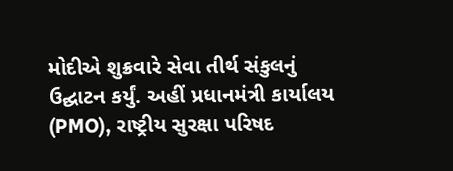મોદીએ શુક્રવારે સેવા તીર્થ સંકુલનું ઉદ્ઘાટન કર્યું. અહીં પ્રધાનમંત્રી કાર્યાલય (PMO), રાષ્ટ્રીય સુરક્ષા પરિષદ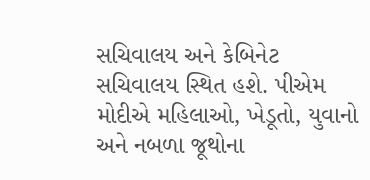સચિવાલય અને કેબિનેટ સચિવાલય સ્થિત હશે. પીએમ મોદીએ મહિલાઓ, ખેડૂતો, યુવાનો અને નબળા જૂથોના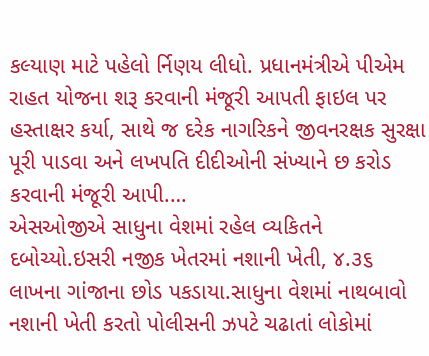કલ્યાણ માટે પહેલો ર્નિણય લીધો. પ્રધાનમંત્રીએ પીએમ રાહત યોજના શરૂ કરવાની મંજૂરી આપતી ફાઇલ પર હસ્તાક્ષર કર્યા, સાથે જ દરેક નાગરિકને જીવનરક્ષક સુરક્ષા પૂરી પાડવા અને લખપતિ દીદીઓની સંખ્યાને છ કરોડ કરવાની મંજૂરી આપી.…
એસઓજીએ સાધુના વેશમાં રહેલ વ્યકિતને દબોચ્યો.ઇસરી નજીક ખેતરમાં નશાની ખેતી, ૪.૩૬ લાખના ગાંજાના છોડ પકડાયા.સાધુના વેશમાં નાથબાવો નશાની ખેતી કરતો પોલીસની ઝપટે ચઢાતાં લોકોમાં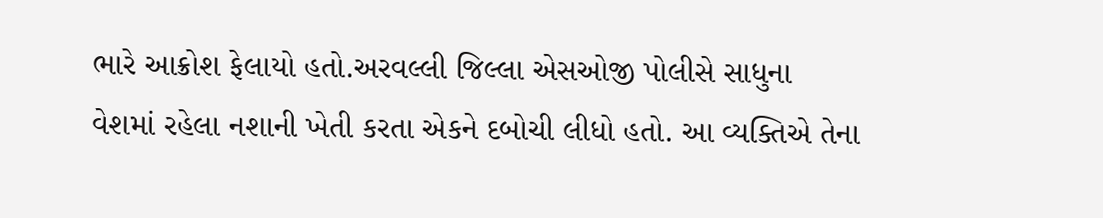ભારે આક્રોશ ફેલાયો હતો.અરવલ્લી જિલ્લા એસઓજી પોલીસે સાધુના વેશમાં રહેલા નશાની ખેતી કરતા એકને દબોચી લીધો હતો. આ વ્યક્તિએ તેના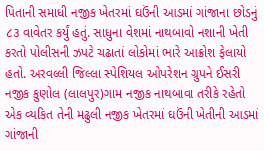પિતાની સમાધી નજીક ખેતરમાં ઘઉંની આડમાં ગાંજાના છોડનું ૮૩ વાવેતર કર્યું હતું. સાધુના વેશમાં નાથબાવો નશાની ખેતી કરતો પોલીસની ઝપટે ચઢાતાં લોકોમાં ભારે આક્રોશ ફેલાયો હતો. અરવલ્લી જિલ્લા સ્પેશિયલ ઓપરેશન ગ્રુપને ઈસરી નજીક કુણોલ (લાલપુર)ગામ નજીક નાથબાવા તરીકે રહેતો એક વ્યકિત તેની મઢુલી નજીક ખેતરમાં ઘઉંની ખેતીની આડમાં ગાંજાની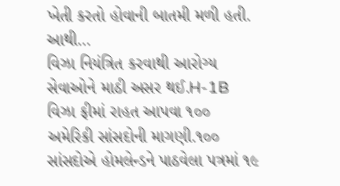ખેતી કરતો હોવાની બાતમી મળી હતી. આથી…
વિઝા નિયંત્રિત કરવાથી આરોગ્ય સેવાઓને માઠી અસર થઈ.H-1B વિઝા ફીમાં રાહત આપવા ૧૦૦ અમેરિકી સાંસદોની માગણી.૧૦૦ સાંસદોએ હોમલેન્ડને પાઠવેલા પત્રમાં ૧૯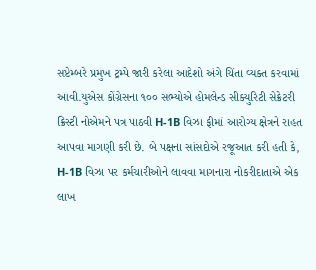સપ્ટેમ્બરે પ્રમુખ ટ્રમ્પે જારી કરેલા આદેશો અંગે ચિંતા વ્યક્ત કરવામાં આવી.યુએસ કોંગ્રેસના ૧૦૦ સભ્યોએ હોમલેન્ડ સીક્યુરિટી સેક્રેટરી ક્રિસ્ટી નોએમને પત્ર પાઠવી H-1B વિઝા ફીમાં આરોગ્ય ક્ષેત્રને રાહત આપવા માગણી કરી છે. બે પક્ષના સાંસદોએ રજૂઆત કરી હતી કે, H-1B વિઝા પર કર્મચારીઓને લાવવા માગનારા નોકરીદાતાએ એક લાખ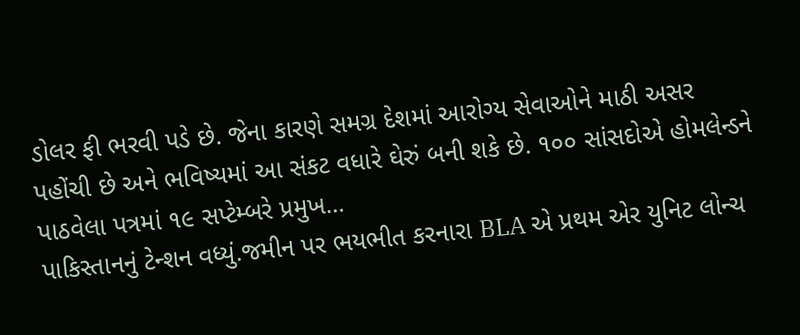ડોલર ફી ભરવી પડે છે. જેના કારણે સમગ્ર દેશમાં આરોગ્ય સેવાઓને માઠી અસર પહોંચી છે અને ભવિષ્યમાં આ સંકટ વધારે ઘેરું બની શકે છે. ૧૦૦ સાંસદોએ હોમલેન્ડને પાઠવેલા પત્રમાં ૧૯ સપ્ટેમ્બરે પ્રમુખ…
પાકિસ્તાનનું ટેન્શન વધ્યું.જમીન પર ભયભીત કરનારા BLA એ પ્રથમ એર યુનિટ લોન્ચ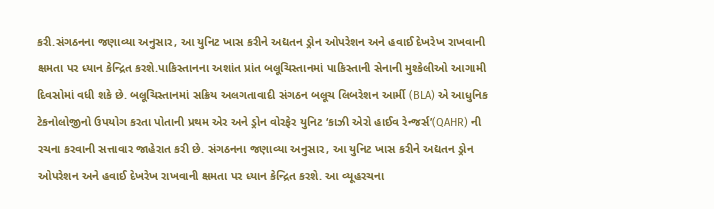કરી.સંગઠનના જણાવ્યા અનુસાર, આ યુનિટ ખાસ કરીને અદ્યતન ડ્રોન ઓપરેશન અને હવાઈ દેખરેખ રાખવાની ક્ષમતા પર ધ્યાન કેન્દ્રિત કરશે.પાકિસ્તાનના અશાંત પ્રાંત બલૂચિસ્તાનમાં પાકિસ્તાની સેનાની મુશ્કેલીઓ આગામી દિવસોમાં વધી શકે છે. બલૂચિસ્તાનમાં સક્રિય અલગતાવાદી સંગઠન બલૂચ લિબરેશન આર્મી (BLA) એ આધુનિક ટેકનોલોજીનો ઉપયોગ કરતા પોતાની પ્રથમ એર અને ડ્રોન વોરફેર યુનિટ ‘કાઝી એરો હાઈવ રેન્જર્સ’(QAHR) ની રચના કરવાની સત્તાવાર જાહેરાત કરી છે. સંગઠનના જણાવ્યા અનુસાર, આ યુનિટ ખાસ કરીને અદ્યતન ડ્રોન ઓપરેશન અને હવાઈ દેખરેખ રાખવાની ક્ષમતા પર ધ્યાન કેન્દ્રિત કરશે. આ વ્યૂહરચના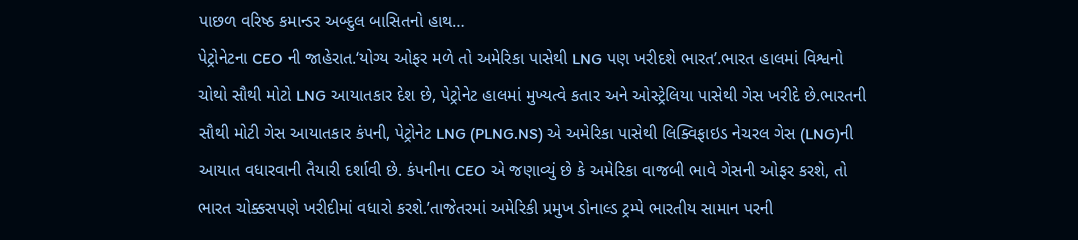પાછળ વરિષ્ઠ કમાન્ડર અબ્દુલ બાસિતનો હાથ…
પેટ્રોનેટના CEO ની જાહેરાત.‘યોગ્ય ઓફર મળે તો અમેરિકા પાસેથી LNG પણ ખરીદશે ભારત’.ભારત હાલમાં વિશ્વનો ચોથો સૌથી મોટો LNG આયાતકાર દેશ છે, પેટ્રોનેટ હાલમાં મુખ્યત્વે કતાર અને ઓસ્ટ્રેલિયા પાસેથી ગેસ ખરીદે છે.ભારતની સૌથી મોટી ગેસ આયાતકાર કંપની, પેટ્રોનેટ LNG (PLNG.NS) એ અમેરિકા પાસેથી લિક્વિફાઇડ નેચરલ ગેસ (LNG)ની આયાત વધારવાની તૈયારી દર્શાવી છે. કંપનીના CEO એ જણાવ્યું છે કે અમેરિકા વાજબી ભાવે ગેસની ઓફર કરશે, તો ભારત ચોક્કસપણે ખરીદીમાં વધારો કરશે.’તાજેતરમાં અમેરિકી પ્રમુખ ડોનાલ્ડ ટ્રમ્પે ભારતીય સામાન પરની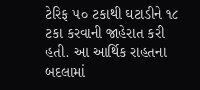ટેરિફ ૫૦ ટકાથી ઘટાડીને ૧૮ ટકા કરવાની જાહેરાત કરી હતી. આ આર્થિક રાહતના બદલામાં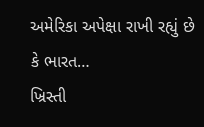અમેરિકા અપેક્ષા રાખી રહ્યું છે કે ભારત…
ખ્રિસ્તી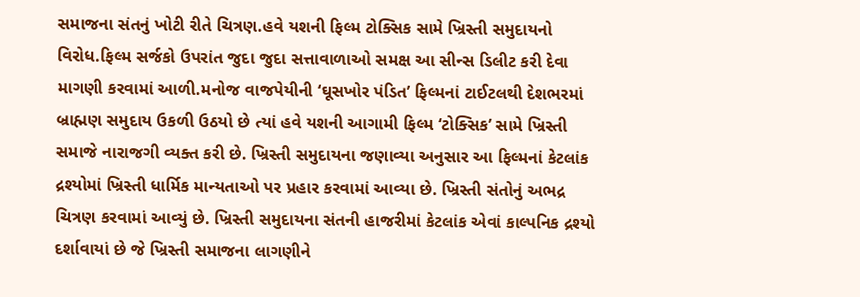સમાજના સંતનું ખોટી રીતે ચિત્રણ.હવે યશની ફિલ્મ ટોક્સિક સામે ખ્રિસ્તી સમુદાયનો વિરોધ.ફિલ્મ સર્જકો ઉપરાંત જુદા જુદા સત્તાવાળાઓ સમક્ષ આ સીન્સ ડિલીટ કરી દેવા માગણી કરવામાં આળી.મનોજ વાજપેયીની ‘ઘૂસખોર પંડિત’ ફિલ્મનાં ટાઈટલથી દેશભરમાં બ્રાહ્મણ સમુદાય ઉકળી ઉઠયો છે ત્યાં હવે યશની આગામી ફિલ્મ ‘ટોક્સિક’ સામે ખ્રિસ્તી સમાજે નારાજગી વ્યક્ત કરી છે. ખ્રિસ્તી સમુદાયના જણાવ્યા અનુસાર આ ફિલ્મનાં કેટલાંક દ્રશ્યોમાં ખ્રિસ્તી ધાર્મિક માન્યતાઓ પર પ્રહાર કરવામાં આવ્યા છે. ખ્રિસ્તી સંતોનું અભદ્ર ચિત્રણ કરવામાં આવ્યું છે. ખ્રિસ્તી સમુદાયના સંતની હાજરીમાં કેટલાંક એવાં કાલ્પનિક દ્રશ્યો દર્શાવાયાં છે જે ખ્રિસ્તી સમાજના લાગણીને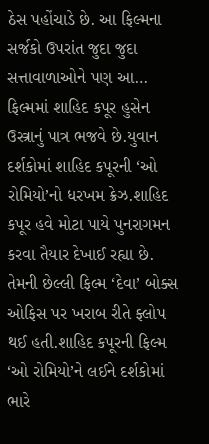ઠેસ પહોંચાડે છે. આ ફિલ્મના સર્જકો ઉપરાંત જુદા જુદા સત્તાવાળાઓને પણ આ…
ફિલ્મમાં શાહિદ કપૂર હુસેન ઉસ્ત્રાનું પાત્ર ભજવે છે.યુવાન દર્શકોમાં શાહિદ કપૂરની ‘ઓ રોમિયો’નો ધરખમ ક્રેઝ.શાહિદ કપૂર હવે મોટા પાયે પુનરાગમન કરવા તૈયાર દેખાઈ રહ્યા છે. તેમની છેલ્લી ફિલ્મ ‘દેવા’ બોક્સ ઓફિસ પર ખરાબ રીતે ફ્લોપ થઈ હતી.શાહિદ કપૂરની ફિલ્મ ‘ઓ રોમિયો’ને લઈને દર્શકોમાં ભારે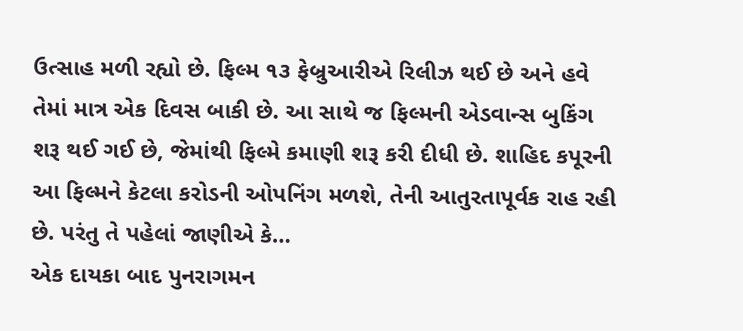ઉત્સાહ મળી રહ્યો છે. ફિલ્મ ૧૩ ફેબ્રુઆરીએ રિલીઝ થઈ છે અને હવે તેમાં માત્ર એક દિવસ બાકી છે. આ સાથે જ ફિલ્મની એડવાન્સ બુકિંગ શરૂ થઈ ગઈ છે, જેમાંથી ફિલ્મે કમાણી શરૂ કરી દીધી છે. શાહિદ કપૂરની આ ફિલ્મને કેટલા કરોડની ઓપનિંગ મળશે, તેની આતુરતાપૂર્વક રાહ રહી છે. પરંતુ તે પહેલાં જાણીએ કે…
એક દાયકા બાદ પુનરાગમન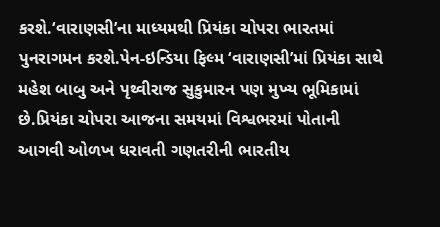કરશે.‘વારાણસી’ના માધ્યમથી પ્રિયંકા ચોપરા ભારતમાં પુનરાગમન કરશે.પેન-ઇન્ડિયા ફિલ્મ ‘વારાણસી’માં પ્રિયંકા સાથે મહેશ બાબુ અને પૃથ્વીરાજ સુકુમારન પણ મુખ્ય ભૂમિકામાં છે.પ્રિયંકા ચોપરા આજના સમયમાં વિશ્વભરમાં પોતાની આગવી ઓળખ ધરાવતી ગણતરીની ભારતીય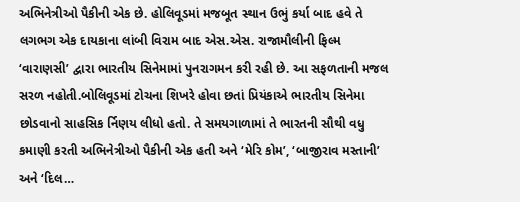અભિનેત્રીઓ પૈકીની એક છે. હોલિવૂડમાં મજબૂત સ્થાન ઉભું કર્યા બાદ હવે તે લગભગ એક દાયકાના લાંબી વિરામ બાદ એસ.એસ. રાજામૌલીની ફિલ્મ ‘વારાણસી’ દ્વારા ભારતીય સિનેમામાં પુનરાગમન કરી રહી છે. આ સફળતાની મજલ સરળ નહોતી.બોલિવૂડમાં ટોચના શિખરે હોવા છતાં પ્રિયંકાએ ભારતીય સિનેમા છોડવાનો સાહસિક ર્નિણય લીધો હતો. તે સમયગાળામાં તે ભારતની સૌથી વધુ કમાણી કરતી અભિનેત્રીઓ પૈકીની એક હતી અને ‘મેરિ કોમ’, ‘બાજીરાવ મસ્તાની’ અને ‘દિલ…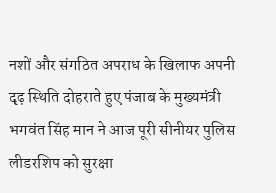नशों और संगठित अपराध के खिलाफ अपनी दृढ़ स्थिति दोहराते हुए पंजाब के मुख्यमंत्री भगवंत सिंह मान ने आज पूरी सीनीयर पुलिस लीडरशिप को सुरक्षा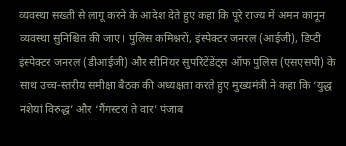व्यवस्था सख्ती से लागू करने के आदेश देते हुए कहा कि पूरे राज्य में अमन कानून व्यवस्था सुनिश्चित की जाए। पुलिस कमिश्नरों, इंस्पेक्टर जनरल (आईजी), डिप्टी इंस्पेक्टर जनरल (डीआईजी) और सीनियर सुपरिंटेंडेंट्स ऑफ पुलिस (एसएसपी) के साथ उच्च-स्तरीय समीक्षा बैठक की अध्यक्षता करते हुए मुख्यमंत्री ने कहा कि ‘युद्ध नशेयां विरुद्ध’ और ‘गैंगस्टरां ते वार’ पंजाब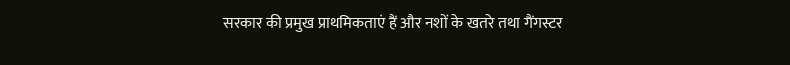सरकार की प्रमुख प्राथमिकताएं हैं और नशों के खतरे तथा गैंगस्टर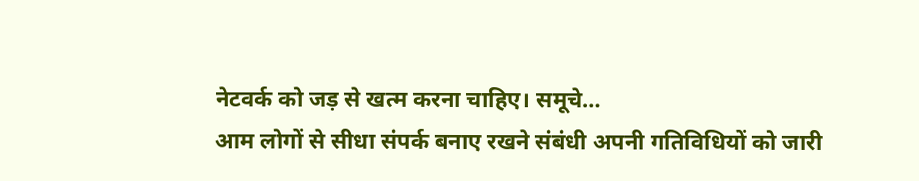नेटवर्क को जड़ से खत्म करना चाहिए। समूचे…
आम लोगों से सीधा संपर्क बनाए रखने संबंधी अपनी गतिविधियों को जारी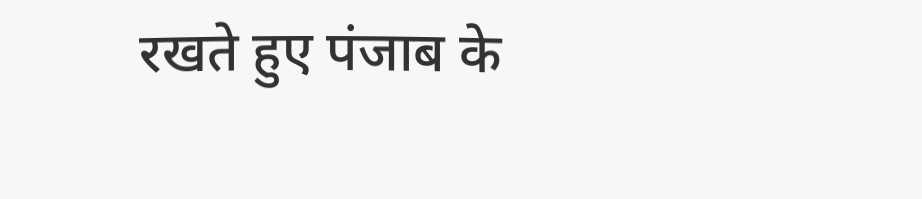रखते हुए पंजाब के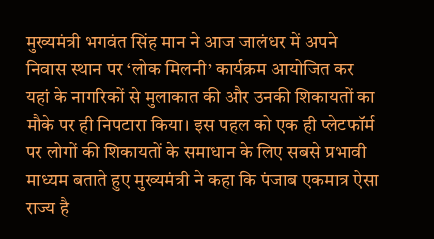मुख्यमंत्री भगवंत सिंह मान ने आज जालंधर में अपने निवास स्थान पर ‘लोक मिलनी’ कार्यक्रम आयोजित कर यहां के नागरिकों से मुलाकात की और उनकी शिकायतों का मौके पर ही निपटारा किया। इस पहल को एक ही प्लेटफॉर्म पर लोगों की शिकायतों के समाधान के लिए सबसे प्रभावी माध्यम बताते हुए मुख्यमंत्री ने कहा कि पंजाब एकमात्र ऐसा राज्य है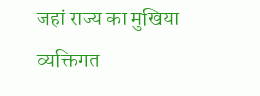जहां राज्य का मुखिया व्यक्तिगत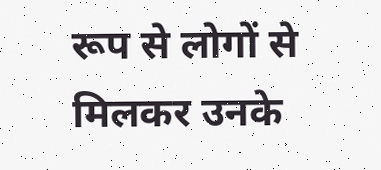रूप से लोगों से मिलकर उनके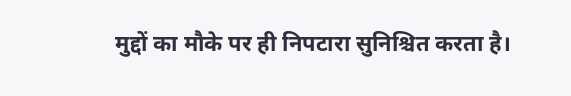मुद्दों का मौके पर ही निपटारा सुनिश्चित करता है।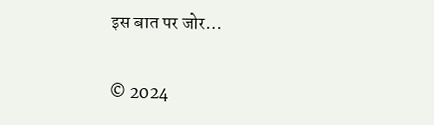इस बात पर जोर…

© 2024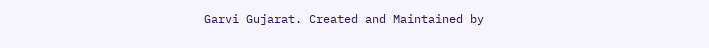Garvi Gujarat. Created and Maintained by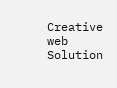Creative web Solution